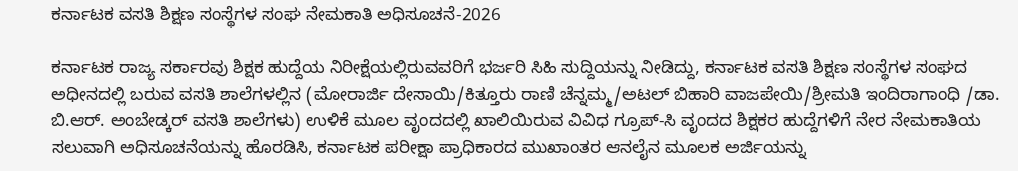ಕರ್ನಾಟಕ ವಸತಿ ಶಿಕ್ಷಣ ಸಂಸ್ಥೆಗಳ ಸಂಘ ನೇಮಕಾತಿ ಅಧಿಸೂಚನೆ-2026

ಕರ್ನಾಟಕ ರಾಜ್ಯ ಸರ್ಕಾರವು ಶಿಕ್ಷಕ ಹುದ್ದೆಯ ನಿರೀಕ್ಷೆಯಲ್ಲಿರುವವರಿಗೆ ಭರ್ಜರಿ ಸಿಹಿ ಸುದ್ದಿಯನ್ನು ನೀಡಿದ್ದು, ಕರ್ನಾಟಕ ವಸತಿ ಶಿಕ್ಷಣ ಸಂಸ್ಥೆಗಳ ಸಂಘದ ಅಧೀನದಲ್ಲಿ ಬರುವ ವಸತಿ ಶಾಲೆಗಳಲ್ಲಿನ (ಮೋರಾರ್ಜಿ ದೇಸಾಯಿ/ಕಿತ್ತೂರು ರಾಣಿ ಚೆನ್ನಮ್ಮ/ಅಟಲ್ ಬಿಹಾರಿ ವಾಜಪೇಯಿ/ಶ್ರೀಮತಿ ಇಂದಿರಾಗಾಂಧಿ /ಡಾ. ಬಿ.ಆರ್. ಅಂಬೇಡ್ಕರ್ ವಸತಿ ಶಾಲೆಗಳು) ಉಳಿಕೆ ಮೂಲ ವೃಂದದಲ್ಲಿ ಖಾಲಿಯಿರುವ ವಿವಿಧ ಗ್ರೂಪ್-ಸಿ ವೃಂದದ ಶಿಕ್ಷಕರ ಹುದ್ದೆಗಳಿಗೆ ನೇರ ನೇಮಕಾತಿಯ ಸಲುವಾಗಿ ಅಧಿಸೂಚನೆಯನ್ನು ಹೊರಡಿಸಿ, ಕರ್ನಾಟಕ ಪರೀಕ್ಷಾ ಪ್ರಾಧಿಕಾರದ ಮುಖಾಂತರ ಆನಲೈನ ಮೂಲಕ ಅರ್ಜಿಯನ್ನು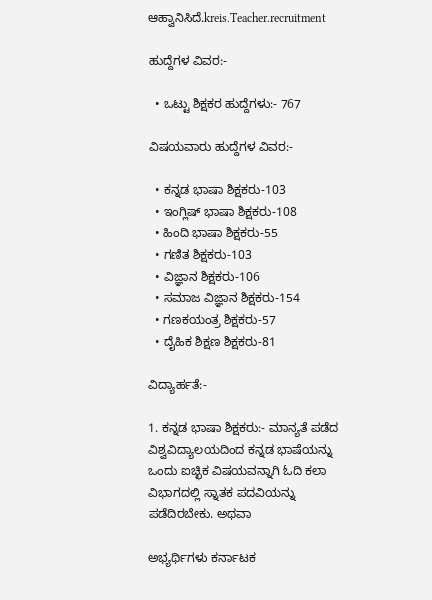ಆಹ್ವಾನಿಸಿದೆ.kreis.Teacher.recruitment

ಹುದ್ದೆಗಳ ವಿವರ:-

  • ಒಟ್ಟು ಶಿಕ್ಷಕರ ಹುದ್ದೆಗಳು:- 767

ವಿಷಯವಾರು ಹುದ್ದೆಗಳ ವಿವರ:-

  • ಕನ್ನಡ ಭಾಷಾ ಶಿಕ್ಷಕರು-103
  • ಇಂಗ್ಲಿಷ್ ಭಾಷಾ ಶಿಕ್ಷಕರು-108
  • ಹಿಂದಿ ಭಾಷಾ ಶಿಕ್ಷಕರು-55
  • ಗಣಿತ ಶಿಕ್ಷಕರು-103
  • ವಿಜ್ಞಾನ ಶಿಕ್ಷಕರು-106
  • ಸಮಾಜ ವಿಜ್ಞಾನ ಶಿಕ್ಷಕರು-154
  • ಗಣಕಯಂತ್ರ ಶಿಕ್ಷಕರು-57
  • ದೈಹಿಕ ಶಿಕ್ಷಣ ಶಿಕ್ಷಕರು-81

ವಿದ್ಯಾರ್ಹತೆ:-

1. ಕನ್ನಡ ಭಾಷಾ ಶಿಕ್ಷಕರು:- ಮಾನ್ಯತೆ ಪಡೆದ ವಿಶ್ವವಿದ್ಯಾಲಯದಿಂದ ಕನ್ನಡ ಭಾಷೆಯನ್ನು ಒಂದು ಐಚ್ಛಿಕ ವಿಷಯವನ್ನಾಗಿ ಓದಿ ಕಲಾ ವಿಭಾಗದಲ್ಲಿ ಸ್ನಾತಕ ಪದವಿಯನ್ನು ಪಡೆದಿರಬೇಕು. ಅಥವಾ

ಅಭ್ಯರ್ಥಿಗಳು ಕರ್ನಾಟಕ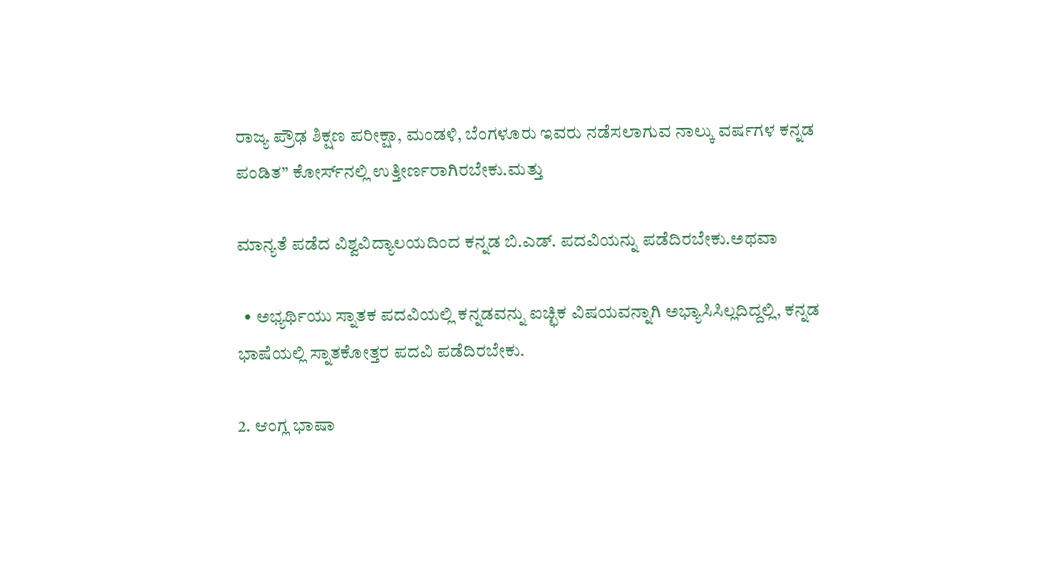ರಾಜ್ಯ ಪ್ರೌಢ ಶಿಕ್ಷಣ ಪರೀಕ್ಷಾ, ಮಂಡಳಿ, ಬೆಂಗಳೂರು ಇವರು ನಡೆಸಲಾಗುವ ನಾಲ್ಕು ವರ್ಷಗಳ ಕನ್ನಡ ಪಂಡಿತ” ಕೋರ್ಸ್‌ನಲ್ಲಿ ಉತ್ತೀರ್ಣರಾಗಿರಬೇಕು.ಮತ್ತು

ಮಾನ್ಯತೆ ಪಡೆದ ವಿಶ್ವವಿದ್ಯಾಲಯದಿಂದ ಕನ್ನಡ ಬಿ.ಎಡ್. ಪದವಿಯನ್ನು ಪಡೆದಿರಬೇಕು.ಅಥವಾ

  • ಅಭ್ಯರ್ಥಿಯು ಸ್ನಾತಕ ಪದವಿಯಲ್ಲಿ ಕನ್ನಡವನ್ನು ಐಚ್ಛಿಕ ವಿಷಯವನ್ನಾಗಿ ಅಭ್ಯಾಸಿಸಿಲ್ಲದಿದ್ದಲ್ಲಿ, ಕನ್ನಡ ಭಾಷೆಯಲ್ಲಿ ಸ್ನಾತಕೋತ್ತರ ಪದವಿ ಪಡೆದಿರಬೇಕು.

2. ಆಂಗ್ಲ ಭಾಷಾ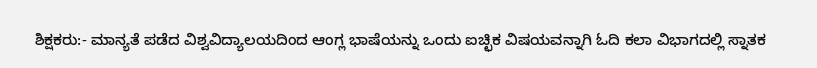ಶಿಕ್ಷಕರು:- ಮಾನ್ಯತೆ ಪಡೆದ ವಿಶ್ವವಿದ್ಯಾಲಯದಿಂದ ಆಂಗ್ಲ ಭಾಷೆಯನ್ನು ಒಂದು ಐಚ್ಛಿಕ ವಿಷಯವನ್ನಾಗಿ ಓದಿ ಕಲಾ ವಿಭಾಗದಲ್ಲಿ ಸ್ನಾತಕ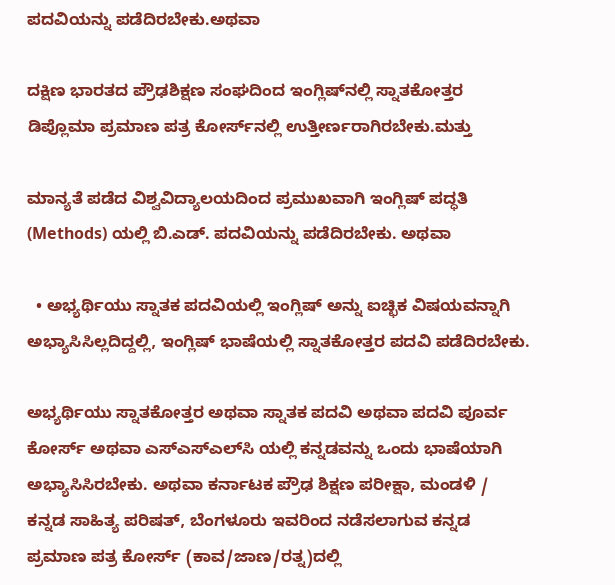ಪದವಿಯನ್ನು ಪಡೆದಿರಬೇಕು.ಅಥವಾ

ದಕ್ಷಿಣ ಭಾರತದ ಪ್ರೌಢಶಿಕ್ಷಣ ಸಂಘದಿಂದ ಇಂಗ್ಲಿಷ್‌ನಲ್ಲಿ ಸ್ನಾತಕೋತ್ತರ ಡಿಪ್ಲೊಮಾ ಪ್ರಮಾಣ ಪತ್ರ ಕೋರ್ಸ್‌ನಲ್ಲಿ ಉತ್ತೀರ್ಣರಾಗಿರಬೇಕು.ಮತ್ತು

ಮಾನ್ಯತೆ ಪಡೆದ ವಿಶ್ವವಿದ್ಯಾಲಯದಿಂದ ಪ್ರಮುಖವಾಗಿ ಇಂಗ್ಲಿಷ್ ಪದ್ಧತಿ (Methods) ಯಲ್ಲಿ ಬಿ.ಎಡ್. ಪದವಿಯನ್ನು ಪಡೆದಿರಬೇಕು. ಅಥವಾ

  • ಅಭ್ಯರ್ಥಿಯು ಸ್ನಾತಕ ಪದವಿಯಲ್ಲಿ ಇಂಗ್ಲಿಷ್ ಅನ್ನು ಐಚ್ಛಿಕ ವಿಷಯವನ್ನಾಗಿ ಅಭ್ಯಾಸಿಸಿಲ್ಲದಿದ್ದಲ್ಲಿ, ಇಂಗ್ಲಿಷ್ ಭಾಷೆಯಲ್ಲಿ ಸ್ನಾತಕೋತ್ತರ ಪದವಿ ಪಡೆದಿರಬೇಕು.

ಅಭ್ಯರ್ಥಿಯು ಸ್ನಾತಕೋತ್ತರ ಅಥವಾ ಸ್ನಾತಕ ಪದವಿ ಅಥವಾ ಪದವಿ ಪೂರ್ವ ಕೋರ್ಸ್ ಅಥವಾ ಎಸ್‌ಎಸ್‌ಎಲ್‌ಸಿ ಯಲ್ಲಿ ಕನ್ನಡವನ್ನು ಒಂದು ಭಾಷೆಯಾಗಿ ಅಭ್ಯಾಸಿಸಿರಬೇಕು. ಅಥವಾ ಕರ್ನಾಟಕ ಪ್ರೌಢ ಶಿಕ್ಷಣ ಪರೀಕ್ಷಾ, ಮಂಡಳಿ / ಕನ್ನಡ ಸಾಹಿತ್ಯ ಪರಿಷತ್, ಬೆಂಗಳೂರು ಇವರಿಂದ ನಡೆಸಲಾಗುವ ಕನ್ನಡ ಪ್ರಮಾಣ ಪತ್ರ ಕೋರ್ಸ್ (ಕಾವ/ಜಾಣ/ರತ್ನ)ದಲ್ಲಿ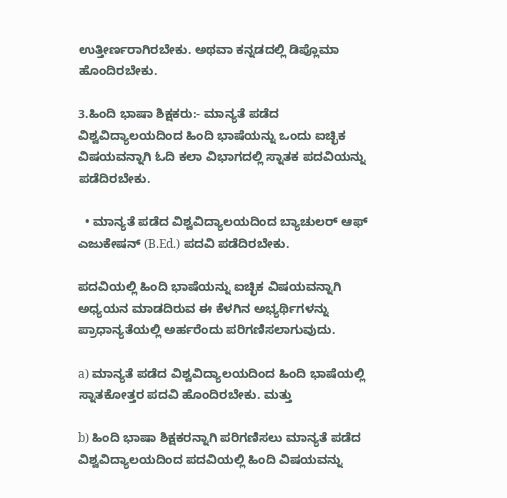ಉತ್ತೀರ್ಣರಾಗಿರಬೇಕು. ಅಥವಾ ಕನ್ನಡದಲ್ಲಿ ಡಿಪ್ಲೊಮಾ ಹೊಂದಿರಬೇಕು.

3.ಹಿಂದಿ ಭಾಷಾ ಶಿಕ್ಷಕರು:- ಮಾನ್ಯತೆ ಪಡೆದ ವಿಶ್ವವಿದ್ಯಾಲಯದಿಂದ ಹಿಂದಿ ಭಾಷೆಯನ್ನು ಒಂದು ಐಚ್ಛಿಕ ವಿಷಯವನ್ನಾಗಿ ಓದಿ ಕಲಾ ವಿಭಾಗದಲ್ಲಿ ಸ್ನಾತಕ ಪದವಿಯನ್ನು ಪಡೆದಿರಬೇಕು.

  • ಮಾನ್ಯತೆ ಪಡೆದ ವಿಶ್ವವಿದ್ಯಾಲಯದಿಂದ ಬ್ಯಾಚುಲರ್ ಆಫ್ ಎಜುಕೇಷನ್ (B.Ed.) ಪದವಿ ಪಡೆದಿರಬೇಕು.

ಪದವಿಯಲ್ಲಿ ಹಿಂದಿ ಭಾಷೆಯನ್ನು ಐಚ್ಛಿಕ ವಿಷಯವನ್ನಾಗಿ ಅಧ್ಯಯನ ಮಾಡದಿರುವ ಈ ಕೆಳಗಿನ ಅಭ್ಯರ್ಥಿಗಳನ್ನು ಪ್ರಾಧಾನ್ಯತೆಯಲ್ಲಿ ಅರ್ಹರೆಂದು ಪರಿಗಣಿಸಲಾಗುವುದು.

a) ಮಾನ್ಯತೆ ಪಡೆದ ವಿಶ್ವವಿದ್ಯಾಲಯದಿಂದ ಹಿಂದಿ ಭಾಷೆಯಲ್ಲಿ ಸ್ನಾತಕೋತ್ತರ ಪದವಿ ಹೊಂದಿರಬೇಕು. ಮತ್ತು

b) ಹಿಂದಿ ಭಾಷಾ ಶಿಕ್ಷಕರನ್ನಾಗಿ ಪರಿಗಣಿಸಲು ಮಾನ್ಯತೆ ಪಡೆದ ವಿಶ್ವವಿದ್ಯಾಲಯದಿಂದ ಪದವಿಯಲ್ಲಿ ಹಿಂದಿ ವಿಷಯವನ್ನು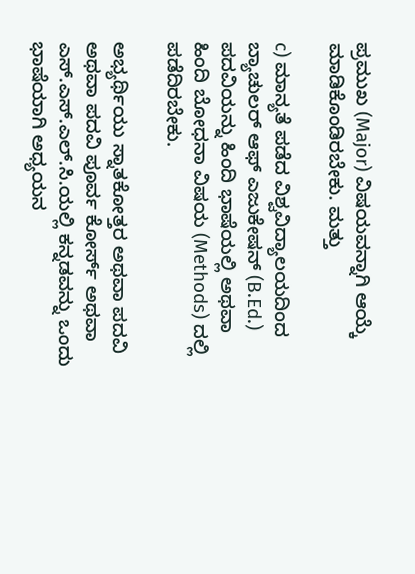ಪ್ರಮುಖ (Major) ವಿಷಯವನ್ನಾಗಿ ಆಯ್ಕೆ ಮಾಡಿಕೊಂಡಿರಬೇಕು. ಮತ್ತು

c) ಮಾನ್ಯತೆ ಪಡೆದ ವಿಶ್ವವಿದ್ಯಾಲಯದಿಂದ ಬ್ಯಾಚುಲರ್ ಆಫ್ ಎಜುಕೇಷನ್ (B.Ed.) ಪದವಿಯನ್ನು ಹಿಂದಿ ಭಾಷೆಯಲ್ಲಿ ಅಥವಾ ಹಿಂದಿ ಬೋಧನಾ ವಿಷಯ (Methods) ದಲ್ಲಿ ಪಡೆದಿರಬೇಕು.

ಅಭ್ಯರ್ಥಿಯು ಸ್ನಾತಕೋತ್ತರ ಅಥವಾ ಪದವಿ ಅಥವಾ ಪದವಿ ಪೂರ್ವ ಕೋರ್ಸ್ ಅಥವಾ ಎಸ್.ಎಸ್.ಎಲ್.ಸಿ.ಯಲ್ಲಿ ಕನ್ನಡವನ್ನು ಒಂದು ಭಾಷೆಯಾಗಿ ಅಧ್ಯಯನ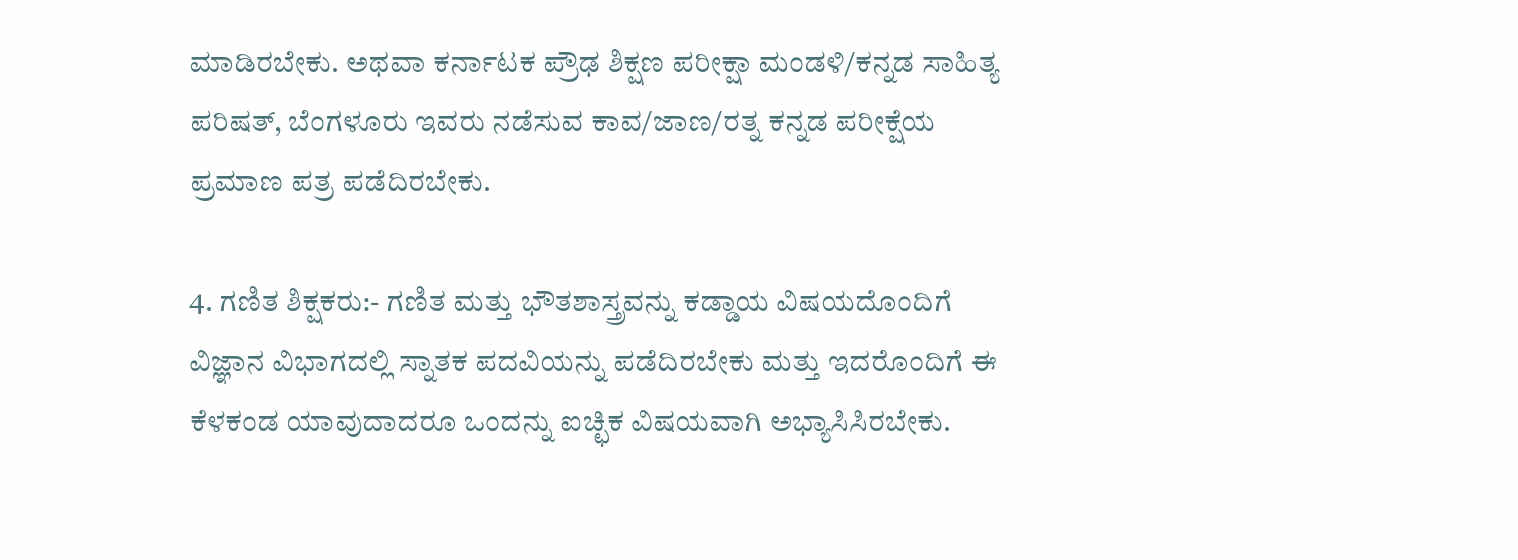ಮಾಡಿರಬೇಕು. ಅಥವಾ ಕರ್ನಾಟಕ ಪ್ರೌಢ ಶಿಕ್ಷಣ ಪರೀಕ್ಷಾ ಮಂಡಳಿ/ಕನ್ನಡ ಸಾಹಿತ್ಯ ಪರಿಷತ್, ಬೆಂಗಳೂರು ಇವರು ನಡೆಸುವ ಕಾವ/ಜಾಣ/ರತ್ನ ಕನ್ನಡ ಪರೀಕ್ಷೆಯ ಪ್ರಮಾಣ ಪತ್ರ ಪಡೆದಿರಬೇಕು.

4. ಗಣಿತ ಶಿಕ್ಷಕರು:- ಗಣಿತ ಮತ್ತು ಭೌತಶಾಸ್ತ್ರವನ್ನು ಕಡ್ಡಾಯ ವಿಷಯದೊಂದಿಗೆ ವಿಜ್ಞಾನ ವಿಭಾಗದಲ್ಲಿ ಸ್ನಾತಕ ಪದವಿಯನ್ನು ಪಡೆದಿರಬೇಕು ಮತ್ತು ಇದರೊಂದಿಗೆ ಈ ಕೆಳಕಂಡ ಯಾವುದಾದರೂ ಒಂದನ್ನು ಐಚ್ಛಿಕ ವಿಷಯವಾಗಿ ಅಭ್ಯಾಸಿಸಿರಬೇಕು.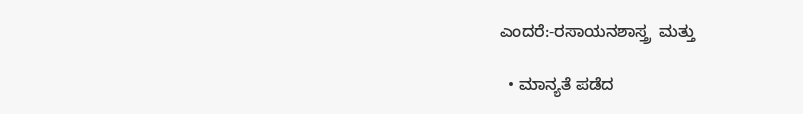ಎಂದರೆ:-ರಸಾಯನಶಾಸ್ತ್ರ  ಮತ್ತು

  • ಮಾನ್ಯತೆ ಪಡೆದ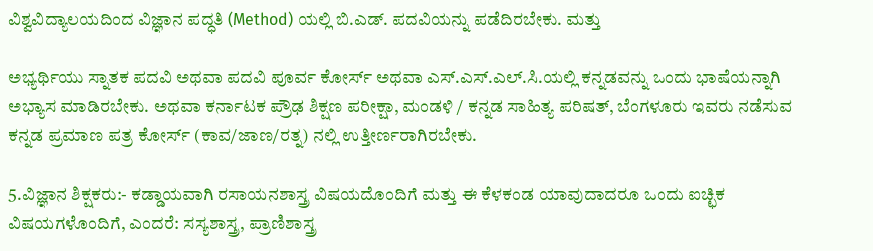ವಿಶ್ವವಿದ್ಯಾಲಯದಿಂದ ವಿಜ್ಞಾನ ಪದ್ಧತಿ (Method) ಯಲ್ಲಿ ಬಿ.ಎಡ್. ಪದವಿಯನ್ನು ಪಡೆದಿರಬೇಕು. ಮತ್ತು

ಅಭ್ಯರ್ಥಿಯು ಸ್ನಾತಕ ಪದವಿ ಅಥವಾ ಪದವಿ ಪೂರ್ವ ಕೋರ್ಸ್ ಅಥವಾ ಎಸ್.ಎಸ್.ಎಲ್.ಸಿ.ಯಲ್ಲಿ ಕನ್ನಡವನ್ನು ಒಂದು ಭಾಷೆಯನ್ನಾಗಿ ಅಭ್ಯಾಸ ಮಾಡಿರಬೇಕು. ಅಥವಾ ಕರ್ನಾಟಕ ಪ್ರೌಢ ಶಿಕ್ಷಣ ಪರೀಕ್ಷಾ, ಮಂಡಳಿ / ಕನ್ನಡ ಸಾಹಿತ್ಯ ಪರಿಷತ್, ಬೆಂಗಳೂರು ಇವರು ನಡೆಸುವ ಕನ್ನಡ ಪ್ರಮಾಣ ಪತ್ರ ಕೋರ್ಸ್ (ಕಾವ/ಜಾಣ/ರತ್ನ) ನಲ್ಲಿ ಉತ್ತೀರ್ಣರಾಗಿರಬೇಕು.

5.ವಿಜ್ಞಾನ ಶಿಕ್ಷಕರು:- ಕಡ್ಡಾಯವಾಗಿ ರಸಾಯನಶಾಸ್ತ್ರ ವಿಷಯದೊಂದಿಗೆ ಮತ್ತು ಈ ಕೆಳಕಂಡ ಯಾವುದಾದರೂ ಒಂದು ಐಚ್ಛಿಕ ವಿಷಯಗಳೊಂದಿಗೆ, ಎಂದರೆ: ಸಸ್ಯಶಾಸ್ತ್ರ, ಪ್ರಾಣಿಶಾಸ್ತ್ರ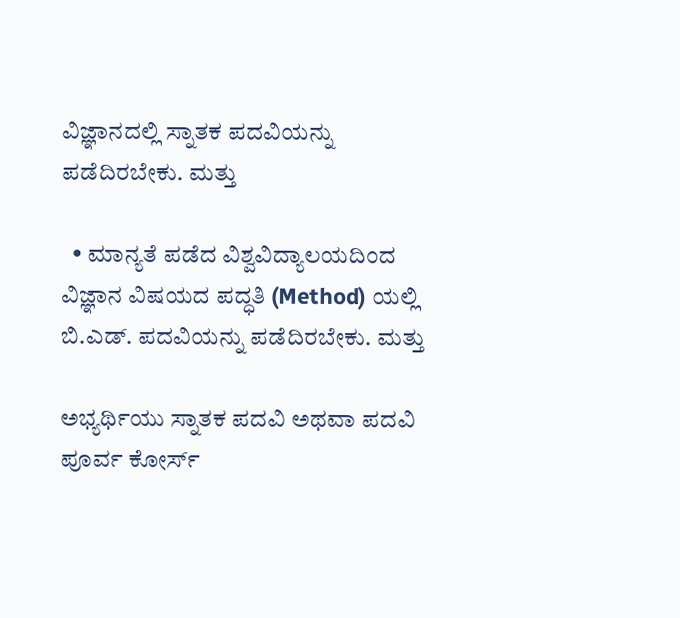ವಿಜ್ಞಾನದಲ್ಲಿ ಸ್ನಾತಕ ಪದವಿಯನ್ನು ಪಡೆದಿರಬೇಕು. ಮತ್ತು

  • ಮಾನ್ಯತೆ ಪಡೆದ ವಿಶ್ವವಿದ್ಯಾಲಯದಿಂದ ವಿಜ್ಞಾನ ವಿಷಯದ ಪದ್ಧತಿ (Method) ಯಲ್ಲಿ ಬಿ.ಎಡ್. ಪದವಿಯನ್ನು ಪಡೆದಿರಬೇಕು. ಮತ್ತು

ಅಭ್ಯರ್ಥಿಯು ಸ್ನಾತಕ ಪದವಿ ಅಥವಾ ಪದವಿ ಪೂರ್ವ ಕೋರ್ಸ್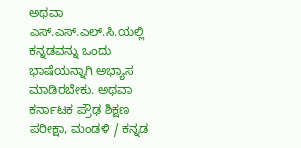ಅಥವಾ ಎಸ್.ಎಸ್.ಎಲ್.ಸಿ.ಯಲ್ಲಿ ಕನ್ನಡವನ್ನು ಒಂದು ಭಾಷೆಯನ್ನಾಗಿ ಅಭ್ಯಾಸ ಮಾಡಿರಬೇಕು. ಅಥವಾ ಕರ್ನಾಟಕ ಪ್ರೌಢ ಶಿಕ್ಷಣ ಪರೀಕ್ಷಾ, ಮಂಡಳಿ / ಕನ್ನಡ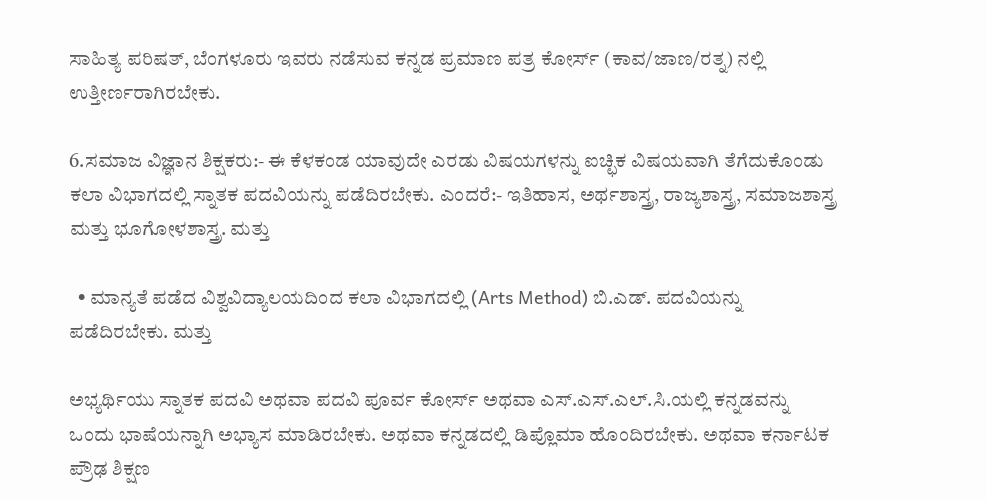ಸಾಹಿತ್ಯ ಪರಿಷತ್, ಬೆಂಗಳೂರು ಇವರು ನಡೆಸುವ ಕನ್ನಡ ಪ್ರಮಾಣ ಪತ್ರ ಕೋರ್ಸ್ (ಕಾವ/ಜಾಣ/ರತ್ನ) ನಲ್ಲಿ ಉತ್ತೀರ್ಣರಾಗಿರಬೇಕು.

6.ಸಮಾಜ ವಿಜ್ಞಾನ ಶಿಕ್ಷಕರು:- ಈ ಕೆಳಕಂಡ ಯಾವುದೇ ಎರಡು ವಿಷಯಗಳನ್ನು ಐಚ್ಛಿಕ ವಿಷಯವಾಗಿ ತೆಗೆದುಕೊಂಡು ಕಲಾ ವಿಭಾಗದಲ್ಲಿ ಸ್ನಾತಕ ಪದವಿಯನ್ನು ಪಡೆದಿರಬೇಕು. ಎಂದರೆ:- ಇತಿಹಾಸ, ಅರ್ಥಶಾಸ್ತ್ರ, ರಾಜ್ಯಶಾಸ್ತ್ರ, ಸಮಾಜಶಾಸ್ತ್ರ ಮತ್ತು ಭೂಗೋಳಶಾಸ್ತ್ರ. ಮತ್ತು

  • ಮಾನ್ಯತೆ ಪಡೆದ ವಿಶ್ವವಿದ್ಯಾಲಯದಿಂದ ಕಲಾ ವಿಭಾಗದಲ್ಲಿ (Arts Method) ಬಿ.ಎಡ್. ಪದವಿಯನ್ನು ಪಡೆದಿರಬೇಕು. ಮತ್ತು

ಅಭ್ಯರ್ಥಿಯು ಸ್ನಾತಕ ಪದವಿ ಅಥವಾ ಪದವಿ ಪೂರ್ವ ಕೋರ್ಸ್ ಅಥವಾ ಎಸ್.ಎಸ್.ಎಲ್.ಸಿ.ಯಲ್ಲಿ ಕನ್ನಡವನ್ನು ಒಂದು ಭಾಷೆಯನ್ನಾಗಿ ಅಭ್ಯಾಸ ಮಾಡಿರಬೇಕು. ಅಥವಾ ಕನ್ನಡದಲ್ಲಿ ಡಿಪ್ಲೊಮಾ ಹೊಂದಿರಬೇಕು. ಅಥವಾ ಕರ್ನಾಟಕ ಪ್ರೌಢ ಶಿಕ್ಷಣ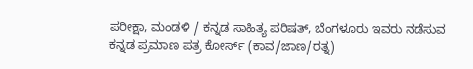ಪರೀಕ್ಷಾ, ಮಂಡಳಿ / ಕನ್ನಡ ಸಾಹಿತ್ಯ ಪರಿಷತ್, ಬೆಂಗಳೂರು ಇವರು ನಡೆಸುವ ಕನ್ನಡ ಪ್ರಮಾಣ ಪತ್ರ ಕೋರ್ಸ್ (ಕಾವ/ಜಾಣ/ರತ್ನ)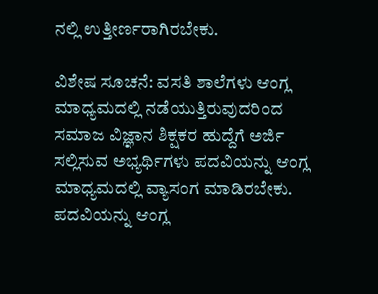ನಲ್ಲಿ ಉತ್ತೀರ್ಣರಾಗಿರಬೇಕು.

ವಿಶೇಷ ಸೂಚನೆ: ವಸತಿ ಶಾಲೆಗಳು ಆಂಗ್ಲ ಮಾಧ್ಯಮದಲ್ಲಿ ನಡೆಯುತ್ತಿರುವುದರಿಂದ ಸಮಾಜ ವಿಜ್ಞಾನ ಶಿಕ್ಷಕರ ಹುದ್ದೆಗೆ ಅರ್ಜಿ ಸಲ್ಲಿಸುವ ಅಭ್ಯರ್ಥಿಗಳು ಪದವಿಯನ್ನು ಆಂಗ್ಲ ಮಾಧ್ಯಮದಲ್ಲಿ ವ್ಯಾಸಂಗ ಮಾಡಿರಬೇಕು. ಪದವಿಯನ್ನು ಆಂಗ್ಲ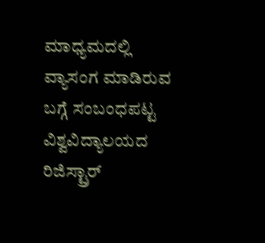ಮಾಧ್ಯಮದಲ್ಲಿ ವ್ಯಾಸಂಗ ಮಾಡಿರುವ ಬಗ್ಗೆ ಸಂಬಂಧಪಟ್ಟ ವಿಶ್ವವಿದ್ಯಾಲಯದ ರಿಜಿಸ್ಟ್ರಾರ್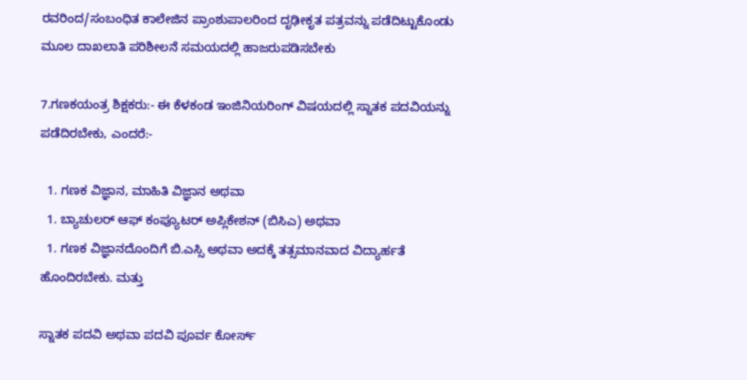ರವರಿಂದ/ಸಂಬಂಧಿತ ಕಾಲೇಜಿನ ಪ್ರಾಂಶುಪಾಲರಿಂದ ದೃಢೀಕೃತ ಪತ್ರವನ್ನು ಪಡೆದಿಟ್ಟುಕೊಂಡು ಮೂಲ ದಾಖಲಾತಿ ಪರಿಶೀಲನೆ ಸಮಯದಲ್ಲಿ ಹಾಜರುಪಡಿಸಬೇಕು

7.ಗಣಕಯಂತ್ರ ಶಿಕ್ಷಕರು:- ಈ ಕೆಳಕಂಡ ಇಂಜಿನಿಯರಿಂಗ್ ವಿಷಯದಲ್ಲಿ ಸ್ನಾತಕ ಪದವಿಯನ್ನು ಪಡೆದಿರಬೇಕು, ಎಂದರೆ:-

  1. ಗಣಕ ವಿಜ್ಞಾನ, ಮಾಹಿತಿ ವಿಜ್ಞಾನ ಅಥವಾ
  1. ಬ್ಯಾಚುಲರ್ ಆಫ್ ಕಂಪ್ಯೂಟರ್ ಅಪ್ಲಿಕೇಶನ್ (ಬಿಸಿಎ) ಅಥವಾ
  1. ಗಣಕ ವಿಜ್ಞಾನದೊಂದಿಗೆ ಬಿ.ಎಸ್ಸಿ ಅಥವಾ ಅದಕ್ಕೆ ತತ್ಸಮಾನವಾದ ವಿದ್ಯಾರ್ಹತೆ ಹೊಂದಿರಬೇಕು. ಮತ್ತು

ಸ್ನಾತಕ ಪದವಿ ಅಥವಾ ಪದವಿ ಪೂರ್ವ ಕೋರ್ಸ್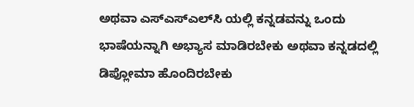ಅಥವಾ ಎಸ್ಎಸ್‌ಎಲ್‌ಸಿ ಯಲ್ಲಿ ಕನ್ನಡವನ್ನು ಒಂದು ಭಾಷೆಯನ್ನಾಗಿ ಅಭ್ಯಾಸ ಮಾಡಿರಬೇಕು ಅಥವಾ ಕನ್ನಡದಲ್ಲಿ ಡಿಪ್ಲೋಮಾ ಹೊಂದಿರಬೇಕು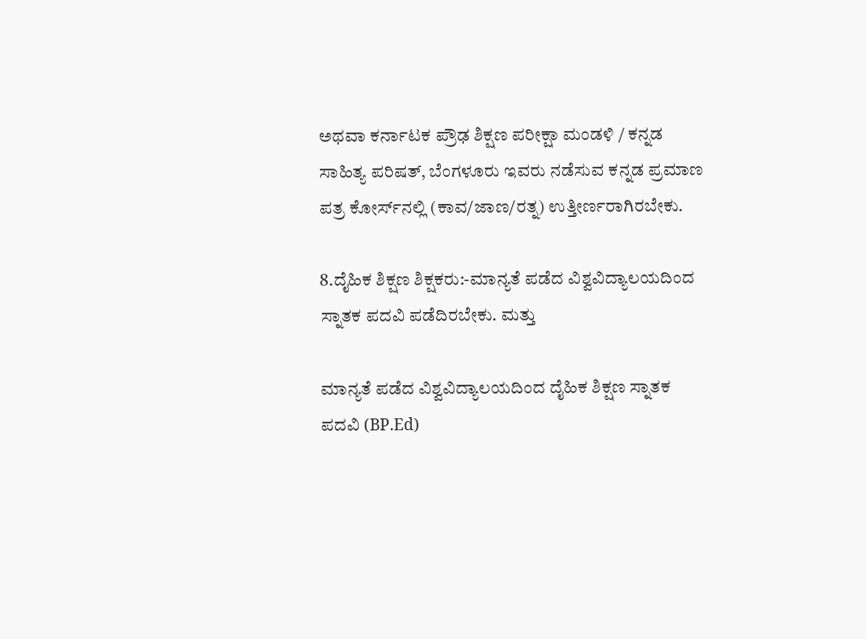ಅಥವಾ ಕರ್ನಾಟಕ ಪ್ರೌಢ ಶಿಕ್ಷಣ ಪರೀಕ್ಷಾ ಮಂಡಳಿ / ಕನ್ನಡ ಸಾಹಿತ್ಯ ಪರಿಷತ್, ಬೆಂಗಳೂರು ಇವರು ನಡೆಸುವ ಕನ್ನಡ ಪ್ರಮಾಣ ಪತ್ರ ಕೋರ್ಸ್‌ನಲ್ಲಿ (ಕಾವ/ಜಾಣ/ರತ್ನ) ಉತ್ತೀರ್ಣರಾಗಿರಬೇಕು.

8.ದೈಹಿಕ ಶಿಕ್ಷಣ ಶಿಕ್ಷಕರು:-ಮಾನ್ಯತೆ ಪಡೆದ ವಿಶ್ವವಿದ್ಯಾಲಯದಿಂದ ಸ್ನಾತಕ ಪದವಿ ಪಡೆದಿರಬೇಕು. ಮತ್ತು

ಮಾನ್ಯತೆ ಪಡೆದ ವಿಶ್ವವಿದ್ಯಾಲಯದಿಂದ ದೈಹಿಕ ಶಿಕ್ಷಣ ಸ್ನಾತಕ ಪದವಿ (BP.Ed)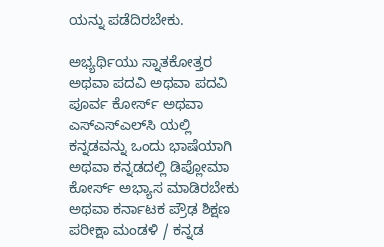ಯನ್ನು ಪಡೆದಿರಬೇಕು.

ಅಭ್ಯರ್ಥಿಯು ಸ್ನಾತಕೋತ್ತರ ಅಥವಾ ಪದವಿ ಅಥವಾ ಪದವಿ ಪೂರ್ವ ಕೋರ್ಸ್ ಅಥವಾ ಎಸ್ಎಸ್‌ಎಲ್‌ಸಿ ಯಲ್ಲಿ ಕನ್ನಡವನ್ನು ಒಂದು ಭಾಷೆಯಾಗಿ ಅಥವಾ ಕನ್ನಡದಲ್ಲಿ ಡಿಪ್ಲೋಮಾ ಕೋರ್ಸ್ ಅಭ್ಯಾಸ ಮಾಡಿರಬೇಕು ಅಥವಾ ಕರ್ನಾಟಕ ಪ್ರೌಢ ಶಿಕ್ಷಣ ಪರೀಕ್ಷಾ ಮಂಡಳಿ / ಕನ್ನಡ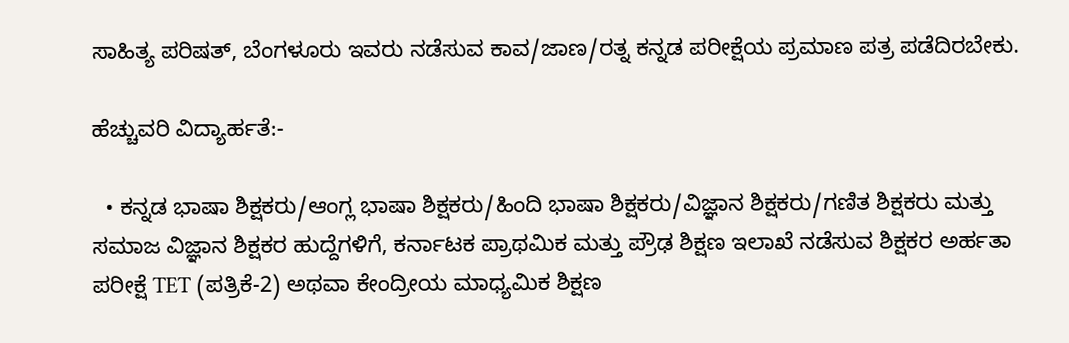ಸಾಹಿತ್ಯ ಪರಿಷತ್, ಬೆಂಗಳೂರು ಇವರು ನಡೆಸುವ ಕಾವ/ಜಾಣ/ರತ್ನ ಕನ್ನಡ ಪರೀಕ್ಷೆಯ ಪ್ರಮಾಣ ಪತ್ರ ಪಡೆದಿರಬೇಕು.

ಹೆಚ್ಚುವರಿ ವಿದ್ಯಾರ್ಹತೆ:-

  • ಕನ್ನಡ ಭಾಷಾ ಶಿಕ್ಷಕರು/ಆಂಗ್ಲ ಭಾಷಾ ಶಿಕ್ಷಕರು/ಹಿಂದಿ ಭಾಷಾ ಶಿಕ್ಷಕರು/ವಿಜ್ಞಾನ ಶಿಕ್ಷಕರು/ಗಣಿತ ಶಿಕ್ಷಕರು ಮತ್ತು ಸಮಾಜ ವಿಜ್ಞಾನ ಶಿಕ್ಷಕರ ಹುದ್ದೆಗಳಿಗೆ, ಕರ್ನಾಟಕ ಪ್ರಾಥಮಿಕ ಮತ್ತು ಪ್ರೌಢ ಶಿಕ್ಷಣ ಇಲಾಖೆ ನಡೆಸುವ ಶಿಕ್ಷಕರ ಅರ್ಹತಾ ಪರೀಕ್ಷೆ TET (ಪತ್ರಿಕೆ-2) ಅಥವಾ ಕೇಂದ್ರೀಯ ಮಾಧ್ಯಮಿಕ ಶಿಕ್ಷಣ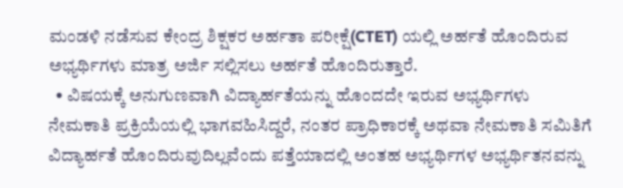ಮಂಡಳಿ ನಡೆಸುವ ಕೇಂದ್ರ ಶಿಕ್ಷಕರ ಅರ್ಹತಾ ಪರೀಕ್ಷೆ(CTET) ಯಲ್ಲಿ ಅರ್ಹತೆ ಹೊಂದಿರುವ ಅಭ್ಯರ್ಥಿಗಳು ಮಾತ್ರ ಅರ್ಜಿ ಸಲ್ಲಿಸಲು ಅರ್ಹತೆ ಹೊಂದಿರುತ್ತಾರೆ.
  • ವಿಷಯಕ್ಕೆ ಅನುಗುಣವಾಗಿ ವಿದ್ಯಾರ್ಹತೆಯನ್ನು ಹೊಂದದೇ ಇರುವ ಅಭ್ಯರ್ಥಿಗಳು ನೇಮಕಾತಿ ಪ್ರಕ್ರಿಯೆಯಲ್ಲಿ ಭಾಗವಹಿಸಿದ್ದರೆ, ನಂತರ ಪ್ರಾಧಿಕಾರಕ್ಕೆ ಅಥವಾ ನೇಮಕಾತಿ ಸಮಿತಿಗೆ ವಿದ್ಯಾರ್ಹತೆ ಹೊಂದಿರುವುದಿಲ್ಲವೆಂದು ಪತ್ತೆಯಾದಲ್ಲಿ ಅಂತಹ ಅಭ್ಯರ್ಥಿಗಳ ಅಭ್ಯರ್ಥಿತನವನ್ನು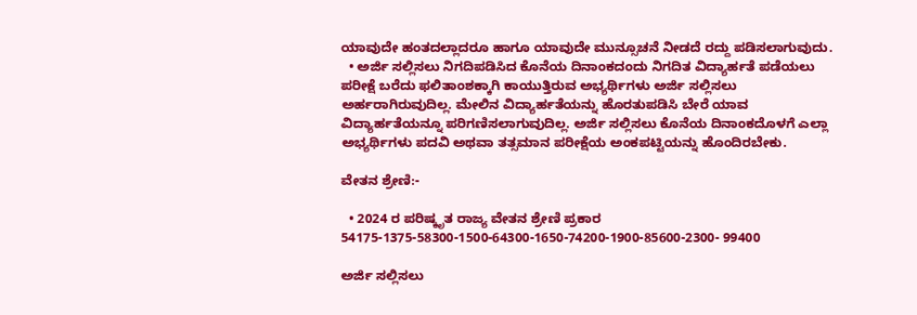ಯಾವುದೇ ಹಂತದಲ್ಲಾದರೂ ಹಾಗೂ ಯಾವುದೇ ಮುನ್ಸೂಚನೆ ನೀಡದೆ ರದ್ದು ಪಡಿಸಲಾಗುವುದು.
  • ಅರ್ಜಿ ಸಲ್ಲಿಸಲು ನಿಗದಿಪಡಿಸಿದ ಕೊನೆಯ ದಿನಾಂಕದಂದು ನಿಗದಿತ ವಿದ್ಯಾರ್ಹತೆ ಪಡೆಯಲು ಪರೀಕ್ಷೆ ಬರೆದು ಫಲಿತಾಂಶಕ್ಕಾಗಿ ಕಾಯುತ್ತಿರುವ ಅಭ್ಯರ್ಥಿಗಳು ಅರ್ಜಿ ಸಲ್ಲಿಸಲು ಅರ್ಹರಾಗಿರುವುದಿಲ್ಲ. ಮೇಲಿನ ವಿದ್ಯಾರ್ಹತೆಯನ್ನು ಹೊರತುಪಡಿಸಿ ಬೇರೆ ಯಾವ ವಿದ್ಯಾರ್ಹತೆಯನ್ನೂ ಪರಿಗಣಿಸಲಾಗುವುದಿಲ್ಲ. ಅರ್ಜಿ ಸಲ್ಲಿಸಲು ಕೊನೆಯ ದಿನಾಂಕದೊಳಗೆ ಎಲ್ಲಾ ಅಭ್ಯರ್ಥಿಗಳು ಪದವಿ ಅಥವಾ ತತ್ಸಮಾನ ಪರೀಕ್ಷೆಯ ಅಂಕಪಟ್ಟಿಯನ್ನು ಹೊಂದಿರಬೇಕು.

ವೇತನ ಶ್ರೇಣಿ:-

  • 2024 ರ ಪರಿಷ್ಕೃತ ರಾಜ್ಯ ವೇತನ ಶ್ರೇಣಿ ಪ್ರಕಾರ 54175-1375-58300-1500-64300-1650-74200-1900-85600-2300- 99400

ಅರ್ಜಿ ಸಲ್ಲಿಸಲು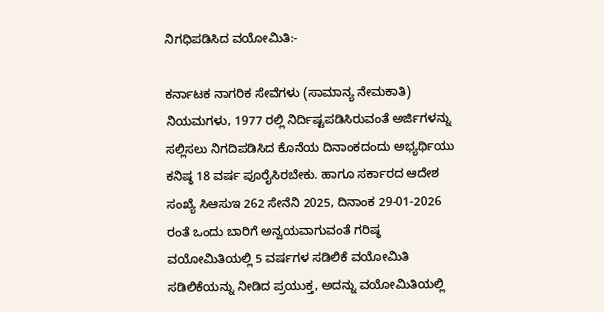ನಿಗಧಿಪಡಿಸಿದ ವಯೋಮಿತಿ:-

ಕರ್ನಾಟಕ ನಾಗರಿಕ ಸೇವೆಗಳು (ಸಾಮಾನ್ಯ ನೇಮಕಾತಿ) ನಿಯಮಗಳು, 1977 ರಲ್ಲಿ ನಿರ್ದಿಷ್ಟಪಡಿಸಿರುವಂತೆ ಅರ್ಜಿಗಳನ್ನು ಸಲ್ಲಿಸಲು ನಿಗದಿಪಡಿಸಿದ ಕೊನೆಯ ದಿನಾಂಕದಂದು ಅಭ್ಯರ್ಥಿಯು ಕನಿಷ್ಠ 18 ವರ್ಷ ಪೂರೈಸಿರಬೇಕು. ಹಾಗೂ ಸರ್ಕಾರದ ಆದೇಶ ಸಂಖ್ಯೆ ಸಿಆಸುಇ 262 ಸೇನೆನಿ 2025, ದಿನಾಂಕ 29-01-2026 ರಂತೆ ಒಂದು ಬಾರಿಗೆ ಅನ್ವಯವಾಗುವಂತೆ ಗರಿಷ್ಠ ವಯೋಮಿತಿಯಲ್ಲಿ 5 ವರ್ಷಗಳ ಸಡಿಲಿಕೆ ವಯೋಮಿತಿ ಸಡಿಲಿಕೆಯನ್ನು ನೀಡಿದ ಪ್ರಯುಕ್ತ, ಅದನ್ನು ವಯೋಮಿತಿಯಲ್ಲಿ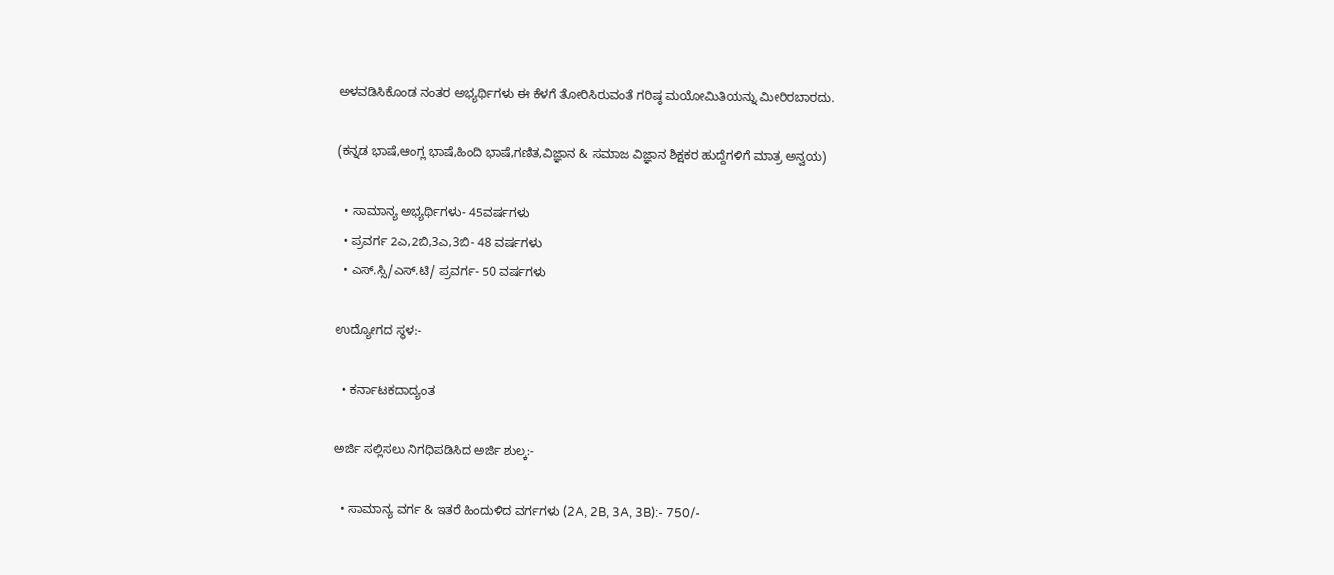ಅಳವಡಿಸಿಕೊಂಡ ನಂತರ ಅಭ್ಯರ್ಥಿಗಳು ಈ ಕೆಳಗೆ ತೋರಿಸಿರುವಂತೆ ಗರಿಷ್ಠ ಮಯೋಮಿತಿಯನ್ನು ಮೀರಿರಬಾರದು.

(ಕನ್ನಡ ಭಾಷೆ,ಆಂಗ್ಲ ಭಾಷೆ,ಹಿಂದಿ ಭಾಷೆ,ಗಣಿತ,ವಿಜ್ಞಾನ & ಸಮಾಜ ವಿಜ್ಞಾನ ಶಿಕ್ಷಕರ ಹುದ್ದೆಗಳಿಗೆ ಮಾತ್ರ ಅನ್ವಯ)

  • ಸಾಮಾನ್ಯ ಅಭ್ಯರ್ಥಿಗಳು- 45ವರ್ಷಗಳು
  • ಪ್ರವರ್ಗ 2ಎ,2ಬಿ,3ಎ,3ಬಿ- 48 ವರ್ಷಗಳು
  • ಎಸ್.ಸ್ಸಿ/ಎಸ್.ಟಿ/ ಪ್ರವರ್ಗ- 50 ವರ್ಷಗಳು

ಉದ್ಯೋಗದ ಸ್ಥಳ:-

  • ಕರ್ನಾಟಕದಾದ್ಯಂತ

ಅರ್ಜಿ ಸಲ್ಲಿಸಲು ನಿಗಧಿಪಡಿಸಿದ ಅರ್ಜಿ ಶುಲ್ಕ:-

  • ಸಾಮಾನ್ಯ ವರ್ಗ & ಇತರೆ ಹಿಂದುಳಿದ ವರ್ಗಗಳು (2A, 2B, 3A, 3B):- 750/-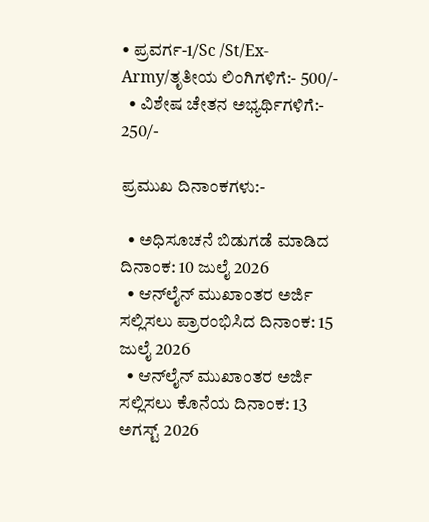• ಪ್ರವರ್ಗ-1/Sc /St/Ex-Army/ತೃತೀಯ ಲಿಂಗಿಗಳಿಗೆ:- 500/-
  • ವಿಶೇಷ ಚೇತನ ಅಭ್ಯರ್ಥಿಗಳಿಗೆ:- 250/-

ಪ್ರಮುಖ ದಿನಾಂಕಗಳು:-

  • ಅಧಿಸೂಚನೆ ಬಿಡುಗಡೆ ಮಾಡಿದ ದಿನಾಂಕ: 10 ಜುಲೈ 2026
  • ಆನ್‌ಲೈನ್ ಮುಖಾಂತರ ಅರ್ಜಿ ಸಲ್ಲಿಸಲು ಪ್ರಾರಂಭಿಸಿದ ದಿನಾಂಕ: 15 ಜುಲೈ 2026
  • ಆನ್‌ಲೈನ್ ಮುಖಾಂತರ ಅರ್ಜಿ ಸಲ್ಲಿಸಲು ಕೊನೆಯ ದಿನಾಂಕ: 13 ಅಗಸ್ಟ್ 2026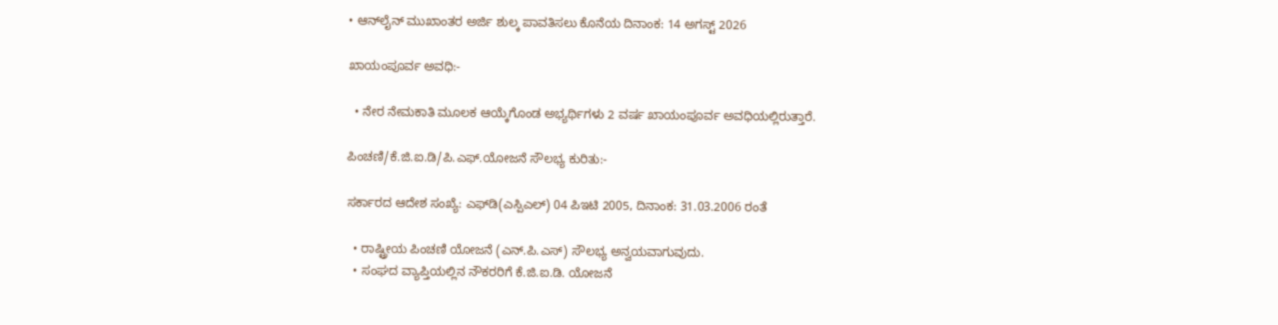• ಆನ್‌ಲೈನ್ ಮುಖಾಂತರ ಅರ್ಜಿ ಶುಲ್ಕ ಪಾವತಿಸಲು ಕೊನೆಯ ದಿನಾಂಕ: 14 ಅಗಸ್ಟ್ 2026

ಖಾಯಂಪೂರ್ವ ಅವಧಿ:-

  • ನೇರ ನೇಮಕಾತಿ ಮೂಲಕ ಆಯ್ಕೆಗೊಂಡ ಅಭ್ಯರ್ಥಿಗಳು 2 ವರ್ಷ ಖಾಯಂಪೂರ್ವ ಅವಧಿಯಲ್ಲಿರುತ್ತಾರೆ.

ಪಿಂಚಣಿ/ಕೆ.ಜಿ.ಐ.ಡಿ/ಪಿ.ಎಫ್.ಯೋಜನೆ ಸೌಲಭ್ಯ ಕುರಿತು:-

ಸರ್ಕಾರದ ಆದೇಶ ಸಂಖ್ಯೆ: ಎಫ್‌ಡಿ(ಎಸ್ಪಿಎಲ್) 04 ಪಿಇಟಿ 2005, ದಿನಾಂಕ: 31.03.2006 ರಂತೆ

  • ರಾಷ್ಟ್ರೀಯ ಪಿಂಚಣಿ ಯೋಜನೆ (ಎನ್.ಪಿ.ಎಸ್) ಸೌಲಭ್ಯ ಅನ್ವಯವಾಗುವುದು.
  • ಸಂಘದ ವ್ಯಾಪ್ತಿಯಲ್ಲಿನ ನೌಕರರಿಗೆ ಕೆ.ಜಿ.ಐ.ಡಿ. ಯೋಜನೆ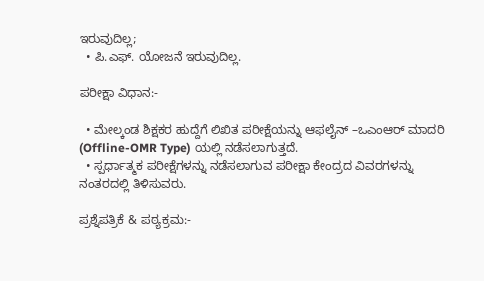ಇರುವುದಿಲ್ಲ;
  • ಪಿ.ಎಫ್. ಯೋಜನೆ ಇರುವುದಿಲ್ಲ.

ಪರೀಕ್ಷಾ ವಿಧಾನ:-

  • ಮೇಲ್ಕಂಡ ಶಿಕ್ಷಕರ ಹುದ್ದೆಗೆ ಲಿಖಿತ ಪರೀಕ್ಷೆಯನ್ನು ಆಫಲೈನ್ –ಒಎಂಆರ್ ಮಾದರಿ (Offline-OMR Type) ಯಲ್ಲಿ ನಡೆಸಲಾಗುತ್ತದೆ.
  • ಸ್ಪರ್ಧಾತ್ಮಕ ಪರೀಕ್ಷೆಗಳನ್ನು ನಡೆಸಲಾಗುವ ಪರೀಕ್ಷಾ ಕೇಂದ್ರದ ವಿವರಗಳನ್ನು ನಂತರದಲ್ಲಿ ತಿಳಿಸುವರು.

ಪ್ರಶ್ನೆಪತ್ರಿಕೆ & ಪಠ್ಯಕ್ರಮ:-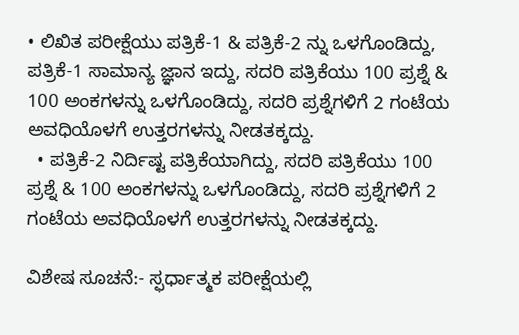• ಲಿಖಿತ ಪರೀಕ್ಷೆಯು ಪತ್ರಿಕೆ-1 & ಪತ್ರಿಕೆ-2 ನ್ನು ಒಳಗೊಂಡಿದ್ದು, ಪತ್ರಿಕೆ-1 ಸಾಮಾನ್ಯ ಜ್ಞಾನ ಇದ್ದು, ಸದರಿ ಪತ್ರಿಕೆಯು 100 ಪ್ರಶ್ನೆ & 100 ಅಂಕಗಳನ್ನು ಒಳಗೊಂಡಿದ್ದು, ಸದರಿ ಪ್ರಶ್ನೆಗಳಿಗೆ 2 ಗಂಟೆಯ ಅವಧಿಯೊಳಗೆ ಉತ್ತರಗಳನ್ನು ನೀಡತಕ್ಕದ್ದು.
  • ಪತ್ರಿಕೆ-2 ನಿರ್ದಿಷ್ಟ ಪತ್ರಿಕೆಯಾಗಿದ್ದು, ಸದರಿ ಪತ್ರಿಕೆಯು 100 ಪ್ರಶ್ನೆ & 100 ಅಂಕಗಳನ್ನು ಒಳಗೊಂಡಿದ್ದು, ಸದರಿ ಪ್ರಶ್ನೆಗಳಿಗೆ 2 ಗಂಟೆಯ ಅವಧಿಯೊಳಗೆ ಉತ್ತರಗಳನ್ನು ನೀಡತಕ್ಕದ್ದು.

ವಿಶೇಷ ಸೂಚನೆ:- ಸ್ಫರ್ಧಾತ್ಮಕ ಪರೀಕ್ಷೆಯಲ್ಲಿ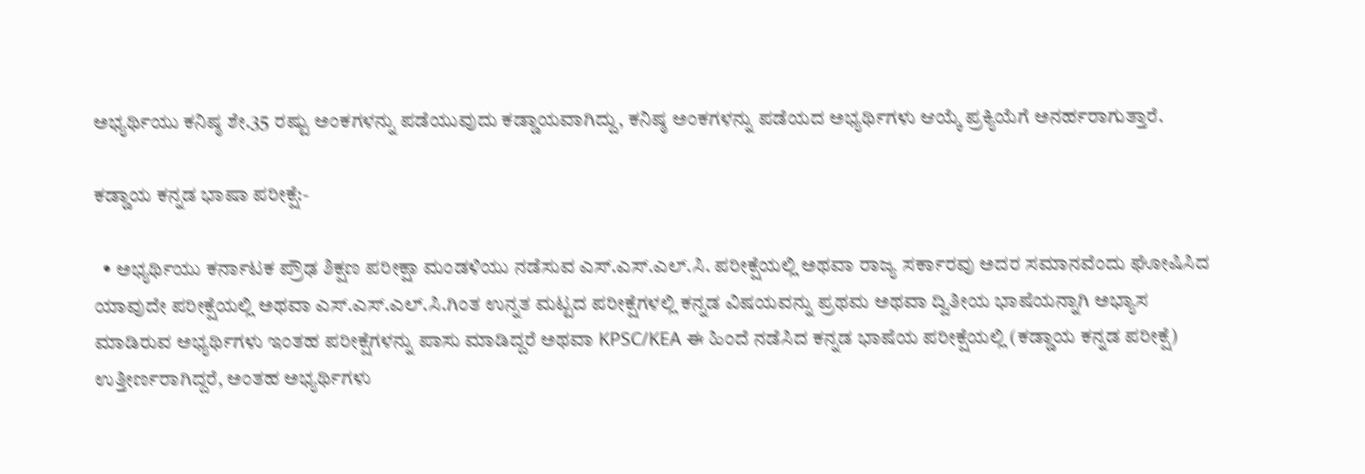ಅಭ್ಯರ್ಥಿಯು ಕನಿಷ್ಠ ಶೇ.35 ರಷ್ಟು ಅಂಕಗಳನ್ನು ಪಡೆಯುವುದು ಕಡ್ಡಾಯವಾಗಿದ್ದು, ಕನಿಷ್ಠ ಅಂಕಗಳನ್ನು ಪಡೆಯದ ಅಭ್ಯರ್ಥಿಗಳು ಆಯ್ಕೆ ಪ್ರಕ್ಯಿಯೆಗೆ ಅನರ್ಹರಾಗುತ್ತಾರೆ.

ಕಡ್ಡಾಯ ಕನ್ನಡ ಭಾಷಾ ಪರೀಕ್ಷೆ:-

  • ಅಭ್ಯರ್ಥಿಯು ಕರ್ನಾಟಕ ಪ್ರೌಢ ಶಿಕ್ಷಣ ಪರೀಕ್ಷಾ ಮಂಡಳಿಯು ನಡೆಸುವ ಎಸ್.ಎಸ್.ಎಲ್.ಸಿ. ಪರೀಕ್ಷೆಯಲ್ಲಿ ಅಥವಾ ರಾಜ್ಯ ಸರ್ಕಾರವು ಅದರ ಸಮಾನವೆಂದು ಘೋಷಿಸಿದ ಯಾವುದೇ ಪರೀಕ್ಷೆಯಲ್ಲಿ ಅಥವಾ ಎಸ್.ಎಸ್.ಎಲ್.ಸಿ.ಗಿಂತ ಉನ್ನತ ಮಟ್ಟದ ಪರೀಕ್ಷೆಗಳಲ್ಲಿ ಕನ್ನಡ ವಿಷಯವನ್ನು ಪ್ರಥಮ ಅಥವಾ ದ್ವಿತೀಯ ಭಾಷೆಯನ್ನಾಗಿ ಅಭ್ಯಾಸ ಮಾಡಿರುವ ಅಭ್ಯರ್ಥಿಗಳು ಇಂತಹ ಪರೀಕ್ಷೆಗಳನ್ನು ಪಾಸು ಮಾಡಿದ್ದರೆ ಅಥವಾ KPSC/KEA ಈ ಹಿಂದೆ ನಡೆಸಿದ ಕನ್ನಡ ಭಾಷೆಯ ಪರೀಕ್ಷೆಯಲ್ಲಿ (ಕಡ್ಡಾಯ ಕನ್ನಡ ಪರೀಕ್ಷೆ) ಉತ್ತೀರ್ಣರಾಗಿದ್ದರೆ, ಅಂತಹ ಅಭ್ಯರ್ಥಿಗಳು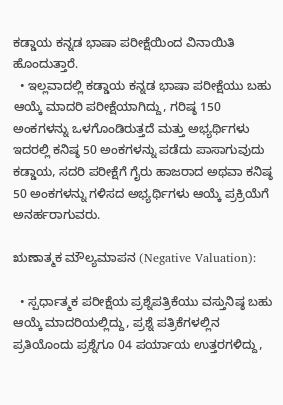ಕಡ್ಡಾಯ ಕನ್ನಡ ಭಾಷಾ ಪರೀಕ್ಷೆಯಿಂದ ವಿನಾಯಿತಿ ಹೊಂದುತ್ತಾರೆ.
  • ಇಲ್ಲವಾದಲ್ಲಿ ಕಡ್ಡಾಯ ಕನ್ನಡ ಭಾಷಾ ಪರೀಕ್ಷೆಯು ಬಹು ಆಯ್ಕೆ ಮಾದರಿ ಪರೀಕ್ಷೆಯಾಗಿದ್ದು, ಗರಿಷ್ಠ 150 ಅಂಕಗಳನ್ನು ಒಳಗೊಂಡಿರುತ್ತದೆ ಮತ್ತು ಅಭ್ಯರ್ಥಿಗಳು ಇದರಲ್ಲಿ ಕನಿಷ್ಠ 50 ಅಂಕಗಳನ್ನು ಪಡೆದು ಪಾಸಾಗುವುದು ಕಡ್ಡಾಯ, ಸದರಿ ಪರೀಕ್ಷೆಗೆ ಗೈರು ಹಾಜರಾದ ಅಥವಾ ಕನಿಷ್ಠ 50 ಅಂಕಗಳನ್ನು ಗಳಿಸದ ಅಭ್ಯರ್ಥಿಗಳು ಆಯ್ಕೆ ಪ್ರಕ್ರಿಯೆಗೆ ಅನರ್ಹರಾಗುವರು.

ಋಣಾತ್ಮಕ ಮೌಲ್ಯಮಾಪನ (Negative Valuation):

  • ಸ್ಪರ್ಧಾತ್ಮಕ ಪರೀಕ್ಷೆಯ ಪ್ರಶ್ನೆಪತ್ರಿಕೆಯು ವಸ್ತುನಿಷ್ಠ ಬಹು ಆಯ್ಕೆ ಮಾದರಿಯಲ್ಲಿದ್ದು, ಪ್ರಶ್ನೆ ಪತ್ರಿಕೆಗಳಲ್ಲಿನ ಪ್ರತಿಯೊಂದು ಪ್ರಶ್ನೆಗೂ 04 ಪರ್ಯಾಯ ಉತ್ತರಗಳಿದ್ದು,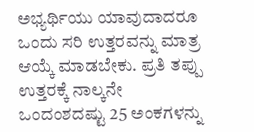ಅಭ್ಯರ್ಥಿಯು ಯಾವುದಾದರೂ ಒಂದು ಸರಿ ಉತ್ತರವನ್ನು ಮಾತ್ರ ಆಯ್ಕೆ ಮಾಡಬೇಕು. ಪ್ರತಿ ತಪ್ಪು ಉತ್ತರಕ್ಕೆ ನಾಲ್ಕನೇ ಒಂದಂಶದಷ್ಟು 25 ಅಂಕಗಳನ್ನು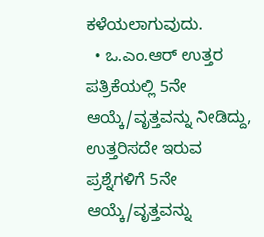ಕಳೆಯಲಾಗುವುದು.
  • ಒ.ಎಂ.ಆರ್ ಉತ್ತರ ಪತ್ರಿಕೆಯಲ್ಲಿ 5ನೇ ಆಯ್ಕೆ/ವೃತ್ತವನ್ನು ನೀಡಿದ್ದು, ಉತ್ತರಿಸದೇ ಇರುವ ಪ್ರಶ್ನೆಗಳಿಗೆ 5ನೇ ಆಯ್ಕೆ/ವೃತ್ತವನ್ನು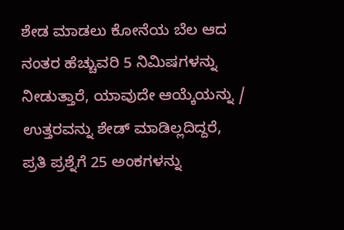ಶೇಡ ಮಾಡಲು ಕೋನೆಯ ಬೆಲ ಆದ ನಂತರ ಹೆಚ್ಚುವರಿ 5 ನಿಮಿಷಗಳನ್ನು ನೀಡುತ್ತಾರೆ, ಯಾವುದೇ ಆಯ್ಕೆಯನ್ನು / ಉತ್ತರವನ್ನು ಶೇಡ್ ಮಾಡಿಲ್ಲದಿದ್ದರೆ, ಪ್ರತಿ ಪ್ರಶ್ನೆಗೆ 25 ಅಂಕಗಳನ್ನು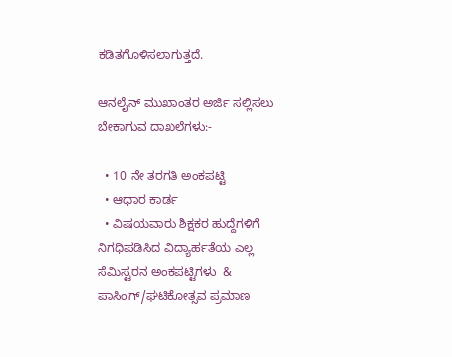ಕಡಿತಗೊಳಿಸಲಾಗುತ್ತದೆ.

ಆನಲೈನ್ ಮುಖಾಂತರ ಅರ್ಜಿ ಸಲ್ಲಿಸಲು ಬೇಕಾಗುವ ದಾಖಲೆಗಳು:-

  • 10 ನೇ ತರಗತಿ ಅಂಕಪಟ್ಟಿ
  • ಆಧಾರ ಕಾರ್ಡ
  • ವಿಷಯವಾರು ಶಿಕ್ಷಕರ ಹುದ್ದೆಗಳಿಗೆ ನಿಗಧಿಪಡಿಸಿದ ವಿದ್ಯಾರ್ಹತೆಯ ಎಲ್ಲ ಸೆಮಿಸ್ಟರನ ಅಂಕಪಟ್ಟಿಗಳು  & ಪಾಸಿಂಗ್/ಘಟಿಕೋತ್ಸವ ಪ್ರಮಾಣ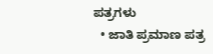ಪತ್ರಗಳು
  • ಜಾತಿ ಪ್ರಮಾಣ ಪತ್ರ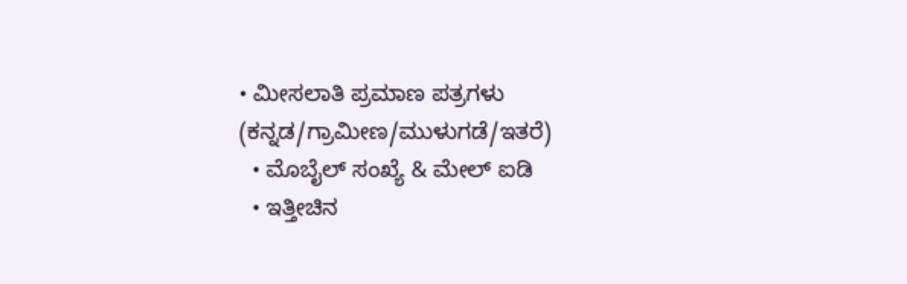• ಮೀಸಲಾತಿ ಪ್ರಮಾಣ ಪತ್ರಗಳು (ಕನ್ನಡ/ಗ್ರಾಮೀಣ/ಮುಳುಗಡೆ/ಇತರೆ)
  • ಮೊಬೈಲ್ ಸಂಖ್ಯೆ & ಮೇಲ್ ಐಡಿ
  • ಇತ್ತೀಚಿನ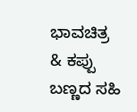ಭಾವಚಿತ್ರ & ಕಪ್ಪು ಬಣ್ಣದ ಸಹಿ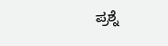ಪ್ರಶ್ನೆ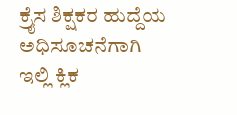ಕ್ರೈಸ ಶಿಕ್ಷಕರ ಹುದ್ದೆಯ ಅಧಿಸೂಚನೆಗಾಗಿ ಇಲ್ಲಿ ಕ್ಲಿಕ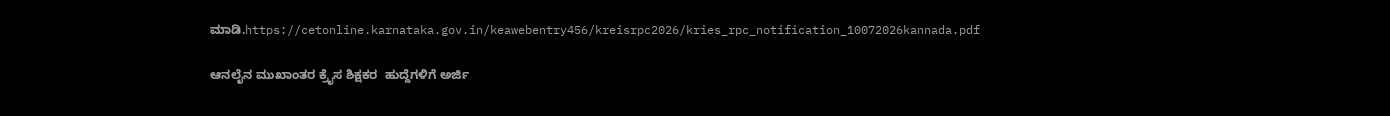ಮಾಡಿ.https://cetonline.karnataka.gov.in/keawebentry456/kreisrpc2026/kries_rpc_notification_10072026kannada.pdf

ಆನಲೈನ ಮುಖಾಂತರ ಕ್ರೈಸ ಶಿಕ್ಷಕರ  ಹುದ್ದೆಗಳಿಗೆ ಅರ್ಜಿ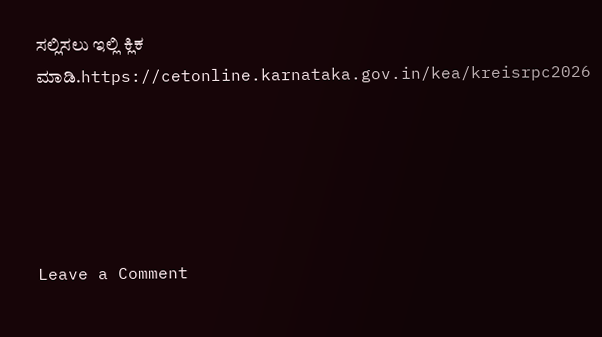ಸಲ್ಲಿಸಲು ಇಲ್ಲಿ ಕ್ಲಿಕ ಮಾಡಿ.https://cetonline.karnataka.gov.in/kea/kreisrpc2026





Leave a Comment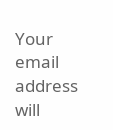Your email address will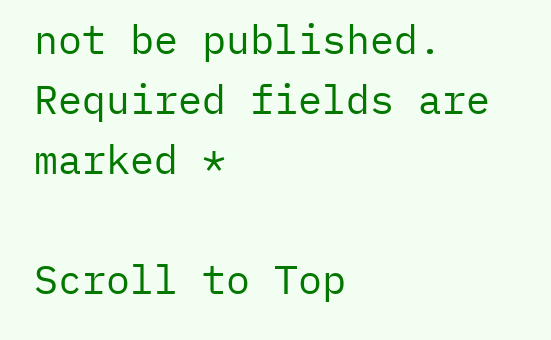not be published. Required fields are marked *

Scroll to Top